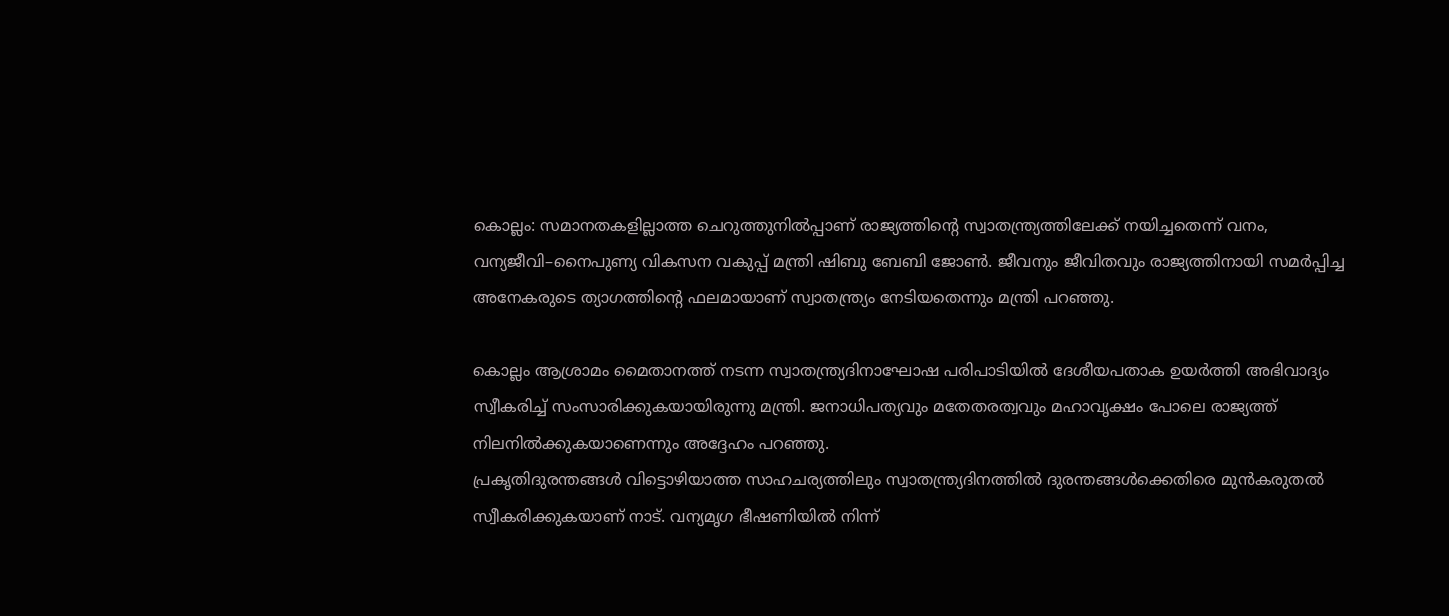കൊല്ലം: സമാനതകളില്ലാത്ത ചെറുത്തുനിൽപ്പാണ് രാജ്യത്തിന്റെ സ്വാതന്ത്ര്യത്തിലേക്ക് നയിച്ചതെന്ന് വനം, വന്യജീവി–നൈപുണ്യ വികസന വകുപ്പ് മന്ത്രി ഷിബു ബേബി ജോൺ. ജീവനും ജീവിതവും രാജ്യത്തിനായി സമർപ്പിച്ച അനേകരുടെ ത്യാഗത്തിന്റെ ഫലമായാണ് സ്വാതന്ത്ര്യം നേടിയതെന്നും മന്ത്രി പറഞ്ഞു.

കൊല്ലം ആശ്രാമം മൈതാനത്ത് നടന്ന സ്വാതന്ത്ര്യദിനാഘോഷ പരിപാടിയിൽ ദേശീയപതാക ഉയർത്തി അഭിവാദ്യം സ്വീകരിച്ച് സംസാരിക്കുകയായിരുന്നു മന്ത്രി. ജനാധിപത്യവും മതേതരത്വവും മഹാവൃക്ഷം പോലെ രാജ്യത്ത് നിലനിൽക്കുകയാണെന്നും അദ്ദേഹം പറഞ്ഞു.
പ്രകൃതിദുരന്തങ്ങൾ വിട്ടൊഴിയാത്ത സാഹചര്യത്തിലും സ്വാതന്ത്ര്യദിനത്തിൽ ദുരന്തങ്ങൾക്കെതിരെ മുൻകരുതൽ സ്വീകരിക്കുകയാണ് നാട്. വന്യമൃഗ ഭീഷണിയിൽ നിന്ന്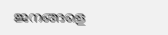ജനങ്ങളെ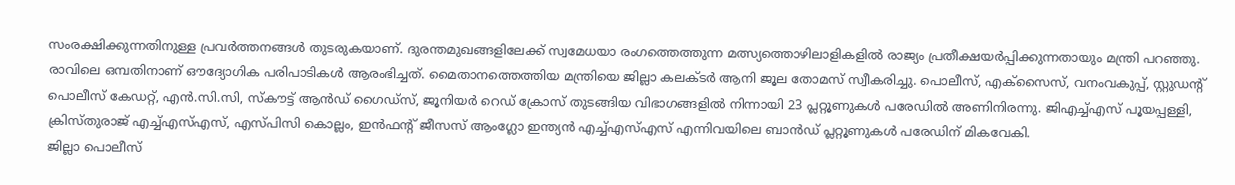സംരക്ഷിക്കുന്നതിനുള്ള പ്രവർത്തനങ്ങൾ തുടരുകയാണ്. ദുരന്തമുഖങ്ങളിലേക്ക് സ്വമേധയാ രംഗത്തെത്തുന്ന മത്സ്യത്തൊഴിലാളികളിൽ രാജ്യം പ്രതീക്ഷയർപ്പിക്കുന്നതായും മന്ത്രി പറഞ്ഞു.
രാവിലെ ഒമ്പതിനാണ് ഔദ്യോഗിക പരിപാടികൾ ആരംഭിച്ചത്. മൈതാനത്തെത്തിയ മന്ത്രിയെ ജില്ലാ കലക്ടർ ആനി ജൂല തോമസ് സ്വീകരിച്ചു. പൊലീസ്, എക്സൈസ്, വനംവകുപ്പ്, സ്റ്റുഡന്റ് പൊലീസ് കേഡറ്റ്, എൻ.സി.സി, സ്കൗട്ട് ആൻഡ് ഗൈഡ്സ്, ജൂനിയർ റെഡ് ക്രോസ് തുടങ്ങിയ വിഭാഗങ്ങളിൽ നിന്നായി 23 പ്ലറ്റൂണുകൾ പരേഡിൽ അണിനിരന്നു. ജിഎച്ച്എസ് പൂയപ്പള്ളി, ക്രിസ്തുരാജ് എച്ച്എസ്എസ്, എസ്പിസി കൊല്ലം, ഇൻഫന്റ് ജീസസ് ആംഗ്ലോ ഇന്ത്യൻ എച്ച്എസ്എസ് എന്നിവയിലെ ബാൻഡ് പ്ലറ്റൂണുകൾ പരേഡിന് മികവേകി.
ജില്ലാ പൊലീസ്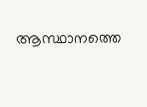ആസ്ഥാനത്തെ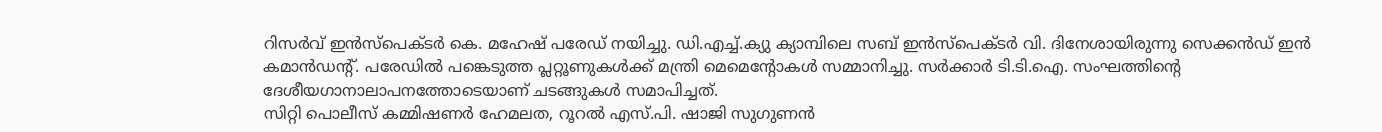റിസർവ് ഇൻസ്പെക്ടർ കെ. മഹേഷ് പരേഡ് നയിച്ചു. ഡി.എച്ച്.ക്യു ക്യാമ്പിലെ സബ് ഇൻസ്പെക്ടർ വി. ദിനേശായിരുന്നു സെക്കൻഡ് ഇൻ കമാൻഡന്റ്. പരേഡിൽ പങ്കെടുത്ത പ്ലറ്റൂണുകൾക്ക് മന്ത്രി മെമെന്റോകൾ സമ്മാനിച്ചു. സർക്കാർ ടി.ടി.ഐ. സംഘത്തിന്റെ ദേശീയഗാനാലാപനത്തോടെയാണ് ചടങ്ങുകൾ സമാപിച്ചത്.
സിറ്റി പൊലീസ് കമ്മിഷണർ ഹേമലത, റൂറൽ എസ്.പി. ഷാജി സുഗുണൻ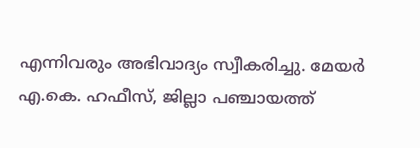എന്നിവരും അഭിവാദ്യം സ്വീകരിച്ചു. മേയർ എ.കെ. ഹഫീസ്, ജില്ലാ പഞ്ചായത്ത്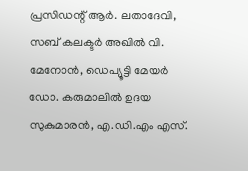പ്രസിഡന്റ് ആർ. ലതാദേവി, സബ് കലക്ടർ അഖിൽ വി. മേനോൻ, ഡെപ്യൂട്ടി മേയർ ഡോ. കരുമാലിൽ ഉദയ സുകുമാരൻ, എ.ഡി.എം എസ്.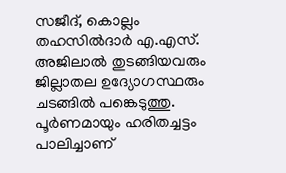സജീദ്, കൊല്ലം തഹസിൽദാർ എ.എസ്. അജിലാൽ തുടങ്ങിയവരും ജില്ലാതല ഉദ്യോഗസ്ഥരും ചടങ്ങിൽ പങ്കെടുത്തു.
പൂർണമായും ഹരിതച്ചട്ടം പാലിച്ചാണ്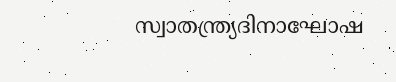സ്വാതന്ത്ര്യദിനാഘോഷ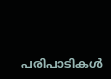പരിപാടികൾ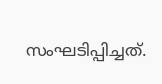സംഘടിപ്പിച്ചത്.